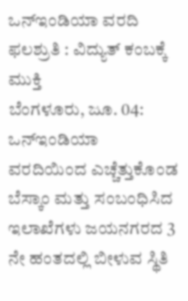ಒನ್ಇಂಡಿಯಾ ವರದಿ ಫಲಶ್ರುತಿ : ವಿದ್ಯುತ್ ಕಂಬಕ್ಕೆ ಮುಕ್ತಿ
ಬೆಂಗಳೂರು, ಜೂ. 04: ಒನ್ಇಂಡಿಯಾ ವರದಿಯಿಂದ ಎಚ್ಚೆತ್ತುಕೊಂಡ ಬೆಸ್ಕಾಂ ಮತ್ತು ಸಂಬಂಧಿಸಿದ ಇಲಾಖೆಗಳು ಜಯನಗರದ 3 ನೇ ಹಂತದಲ್ಲಿ ಬೀಳುವ ಸ್ಥಿತಿ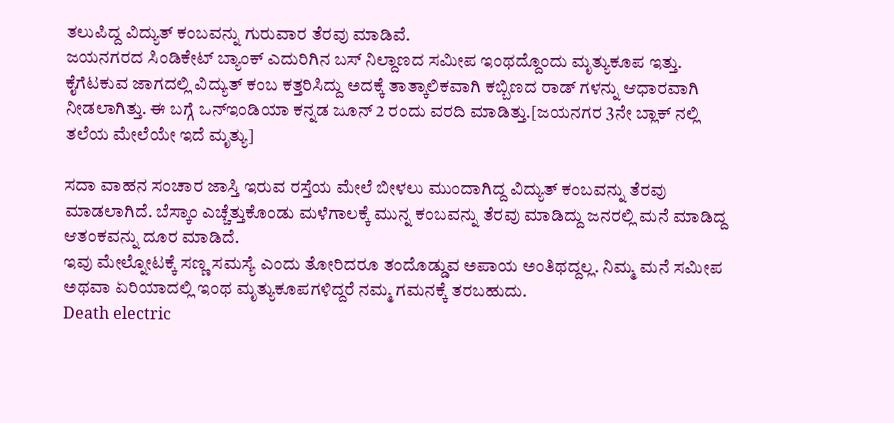ತಲುಪಿದ್ದ ವಿದ್ಯುತ್ ಕಂಬವನ್ನು ಗುರುವಾರ ತೆರವು ಮಾಡಿವೆ.
ಜಯನಗರದ ಸಿಂಡಿಕೇಟ್ ಬ್ಯಾಂಕ್ ಎದುರಿಗಿನ ಬಸ್ ನಿಲ್ದಾಣದ ಸಮೀಪ ಇಂಥದ್ದೊಂದು ಮೃತ್ಯುಕೂಪ ಇತ್ತು. ಕೈಗೆಟಕುವ ಜಾಗದಲ್ಲಿ ವಿದ್ಯುತ್ ಕಂಬ ಕತ್ತರಿಸಿದ್ದು ಅದಕ್ಕೆ ತಾತ್ಕಾಲಿಕವಾಗಿ ಕಬ್ಬಿಣದ ರಾಡ್ ಗಳನ್ನು ಆಧಾರವಾಗಿ ನೀಡಲಾಗಿತ್ತು. ಈ ಬಗ್ಗೆ ಒನ್ಇಂಡಿಯಾ ಕನ್ನಡ ಜೂನ್ 2 ರಂದು ವರದಿ ಮಾಡಿತ್ತು.[ಜಯನಗರ 3ನೇ ಬ್ಲಾಕ್ ನಲ್ಲಿ ತಲೆಯ ಮೇಲೆಯೇ ಇದೆ ಮೃತ್ಯು]

ಸದಾ ವಾಹನ ಸಂಚಾರ ಜಾಸ್ತಿ ಇರುವ ರಸ್ತೆಯ ಮೇಲೆ ಬೀಳಲು ಮುಂದಾಗಿದ್ದ ವಿದ್ಯುತ್ ಕಂಬವನ್ನು ತೆರವು ಮಾಡಲಾಗಿದೆ. ಬೆಸ್ಕಾಂ ಎಚ್ಚೆತ್ತುಕೊಂಡು ಮಳೆಗಾಲಕ್ಕೆ ಮುನ್ನ ಕಂಬವನ್ನು ತೆರವು ಮಾಡಿದ್ದು ಜನರಲ್ಲಿ ಮನೆ ಮಾಡಿದ್ದ ಆತಂಕವನ್ನು ದೂರ ಮಾಡಿದೆ.
ಇವು ಮೇಲ್ನೋಟಕ್ಕೆ ಸಣ್ಣ ಸಮಸ್ಯೆ ಎಂದು ತೋರಿದರೂ ತಂದೊಡ್ಡುವ ಅಪಾಯ ಅಂತಿಥದ್ದಲ್ಲ. ನಿಮ್ಮ ಮನೆ ಸಮೀಪ ಅಥವಾ ಏರಿಯಾದಲ್ಲಿ ಇಂಥ ಮೃತ್ಯುಕೂಪಗಳಿದ್ದರೆ ನಮ್ಮ ಗಮನಕ್ಕೆ ತರಬಹುದು.
Death electric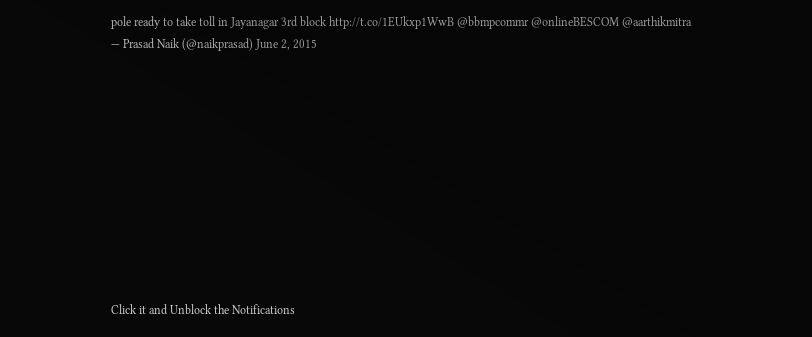pole ready to take toll in Jayanagar 3rd block http://t.co/1EUkxp1WwB @bbmpcommr @onlineBESCOM @aarthikmitra
— Prasad Naik (@naikprasad) June 2, 2015











Click it and Unblock the Notifications